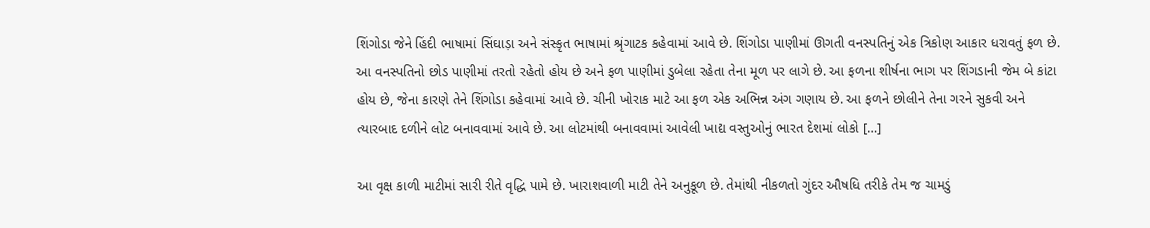શિંગોડા જેને હિંદી ભાષામાં સિંઘાડ઼ા અને સંસ્કૃત ભાષામાં શ્રૃંગાટક કહેવામાં આવે છે. શિંગોડા પાણીમાં ઊગતી વનસ્પતિનું એક ત્રિકોણ આકાર ધરાવતું ફળ છે. આ વનસ્પતિનો છોડ પાણીમાં તરતો રહેતો હોય છે અને ફળ પાણીમાં ડુબેલા રહેતા તેના મૂળ પર લાગે છે. આ ફળના શીર્ષના ભાગ પર શિંગડાની જેમ બે કાંટા હોય છે, જેના કારણે તેને શિંગોડા કહેવામાં આવે છે. ચીની ખોરાક માટે આ ફળ એક અભિન્ન અંગ ગણાય છે. આ ફળને છોલીને તેના ગરને સુકવી અને ત્યારબાદ દળીને લોટ બનાવવામાં આવે છે. આ લોટમાંથી બનાવવામાં આવેલી ખાદ્ય વસ્તુઓનું ભારત દેશમાં લોકો […]

આ વૃક્ષ કાળી માટીમાં સારી રીતે વૃદ્ધિ પામે છે. ખારાશવાળી માટી તેને અનુકૂળ છે. તેમાંથી નીકળતો ગુંદર ઔષધિ તરીકે તેમ જ ચામડું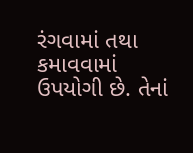રંગવામાં તથા કમાવવામાં ઉપયોગી છે. તેનાં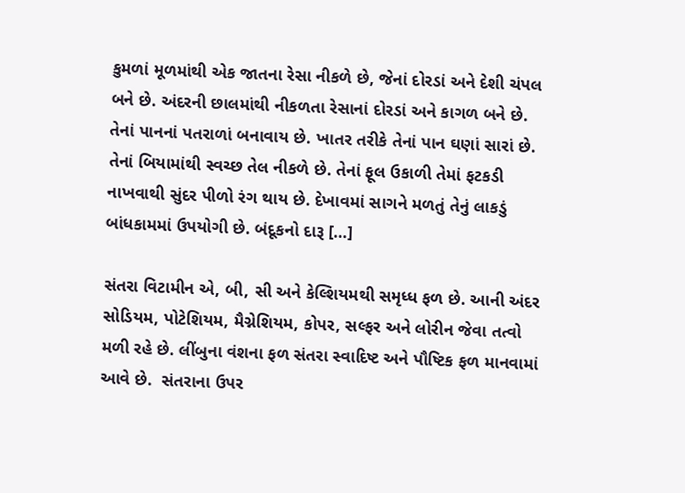કુમળાં મૂળમાંથી એક જાતના રેસા નીકળે છે, જેનાં દોરડાં અને દેશી ચંપલ બને છે. અંદરની છાલમાંથી નીકળતા રેસાનાં દોરડાં અને કાગળ બને છે. તેનાં પાનનાં પતરાળાં બનાવાય છે. ખાતર તરીકે તેનાં પાન ઘણાં સારાં છે. તેનાં બિયામાંથી સ્વચ્છ તેલ નીકળે છે. તેનાં ફૂલ ઉકાળી તેમાં ફટકડી નાખવાથી સુંદર પીળો રંગ થાય છે. દેખાવમાં સાગને મળતું તેનું લાકડું બાંધકામમાં ઉપયોગી છે. બંદૂકનો દારૂ […]

સંતરા વિટામીન એ, બી, સી અને કેલ્શિયમથી સમૃધ્ધ ફળ છે. આની અંદર સોડિયમ, પોટેશિયમ, મૈગ્નેશિયમ, કોપર, સલ્ફર અને લોરીન જેવા તત્વો મળી રહે છે. લીંબુના વંશના ફળ સંતરા સ્વાદિષ્ટ અને પૌષ્ટિક ફળ માનવામાં આવે છે.  સંતરાના ઉપર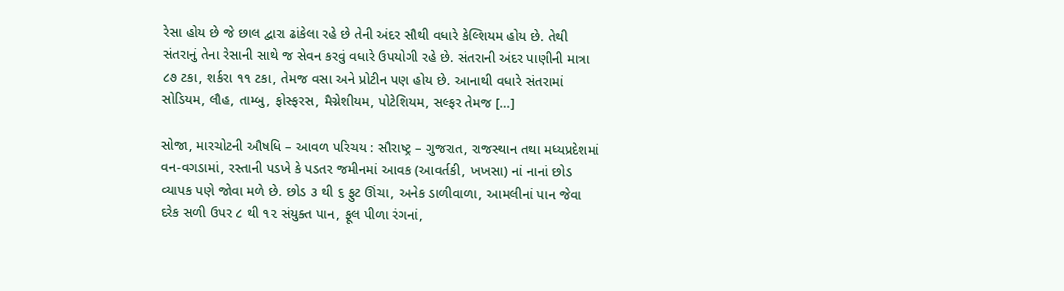રેસા હોય છે જે છાલ દ્વારા ઢાંકેલા રહે છે તેની અંદર સૌથી વધારે કેલ્શિયમ હોય છે. તેથી સંતરાનું તેના રેસાની સાથે જ સેવન કરવું વધારે ઉપયોગી રહે છે. સંતરાની અંદર પાણીની માત્રા ૮૭ ટકા, શર્કરા ૧૧ ટકા, તેમજ વસા અને પ્રોટીન પણ હોય છે. આનાથી વધારે સંતરામાં સોડિયમ, લૌહ, તામ્બુ, ફોસ્ફરસ, મૈગ્નેશીયમ, પોટેશિયમ, સલ્ફર તેમજ […]

સોજા, મારચોટની ઔષધિ – આવળ પરિચય : સૌરાષ્‍ટ્ર – ગુજરાત, રાજસ્થાન તથા મધ્યપ્રદેશમાં વન-વગડામાં, રસ્તાની પડખે કે પડતર જમીનમાં આવક (આવર્તકી, ખખસા) નાં નાનાં છોડ વ્યાપક પણે જોવા મળે છે. છોડ ૩ થી ૬ ફુટ ઊંચા, અનેક ડાળીવાળા, આમલીનાં પાન જેવા દરેક સળી ઉપર ૮ થી ૧૨ સંયુક્ત પાન, ફૂલ પીળા રંગનાં,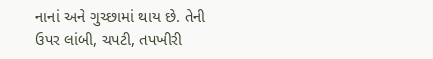નાનાં અને ગુચ્છામાં થાય છે. તેની ઉપર લાંબી, ચપટી, તપખીરી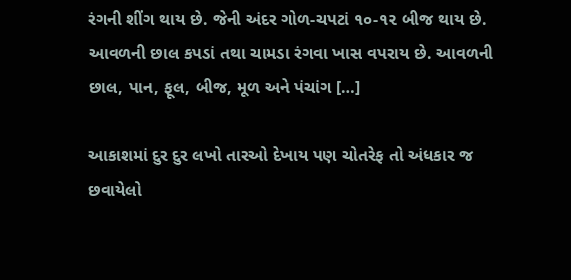રંગની શીંગ થાય છે. જેની અંદર ગોળ-ચપટાં ૧૦-૧૨ બીજ થાય છે. આવળની છાલ કપડાં તથા ચામડા રંગવા ખાસ વપરાય છે. આવળની છાલ, પાન, ફૂલ, બીજ, મૂળ અને પંચાંગ […]

આકાશમાં દુર દુર લખો તારઓ દેખાય પણ ચોતરેફ તો અંધકાર જ છવાયેલો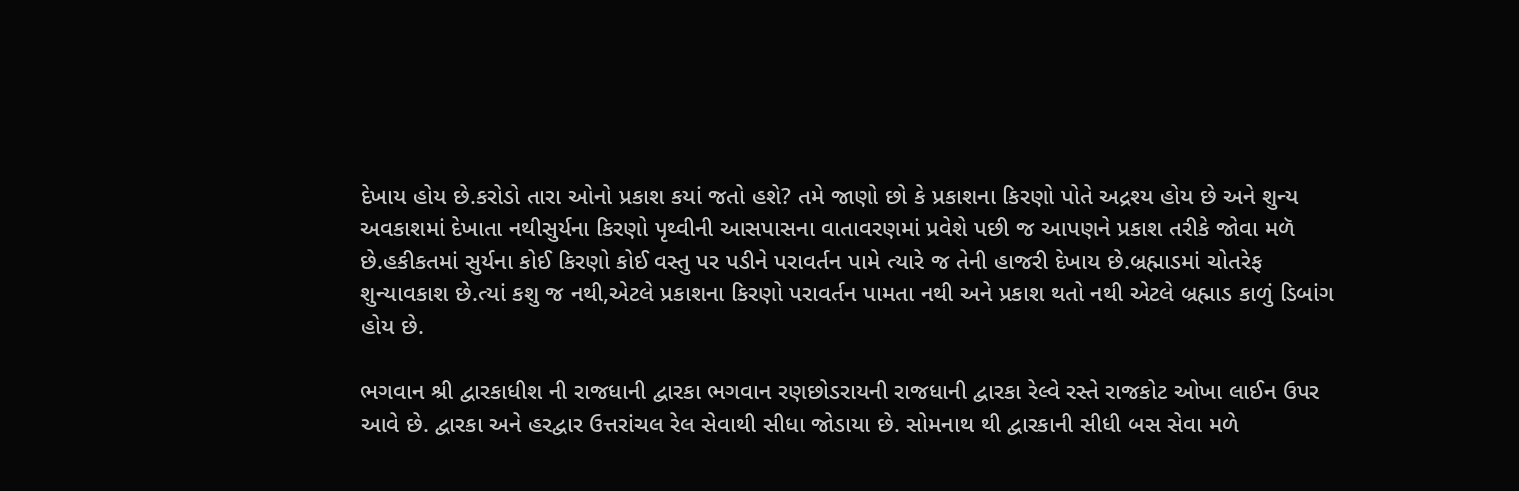દેખાય હોય છે.કરોડો તારા ઓનો પ્રકાશ કયાં જતો હશે? તમે જાણો છો કે પ્રકાશના કિરણો પોતે અદ્રશ્ય હોય છે અને શુન્ય અવકાશમાં દેખાતા નથીસુર્યના કિરણો પૃથ્વીની આસપાસના વાતાવરણમાં પ્રવેશે પછી જ આપણને પ્રકાશ તરીકે જોવા મળૅ છે.હકીકતમાં સુર્યના કોઈ કિરણો કોઈ વસ્તુ પર પડીને પરાવર્તન પામે ત્યારે જ તેની હાજરી દેખાય છે.બ્રહ્માડમાં ચોતરેફ શુન્યાવકાશ છે.ત્યાં કશુ જ નથી,એટલે પ્રકાશના કિરણો પરાવર્તન પામતા નથી અને પ્રકાશ થતો નથી એટલે બ્રહ્માડ કાળું ડિબાંગ હોય છે.

ભગવાન શ્રી દ્વારકાધીશ ની રાજધાની દ્વારકા ભગવાન રણછોડરાયની રાજધાની દ્વારકા રેલ્‍વે રસ્‍તે રાજકોટ ઓખા લાઈન ઉપર આવે છે. દ્વારકા અને હરદ્વાર ઉત્તરાંચલ રેલ સેવાથી સીધા જોડાયા છે. સોમનાથ થી દ્વારકાની સીધી બસ સેવા મળે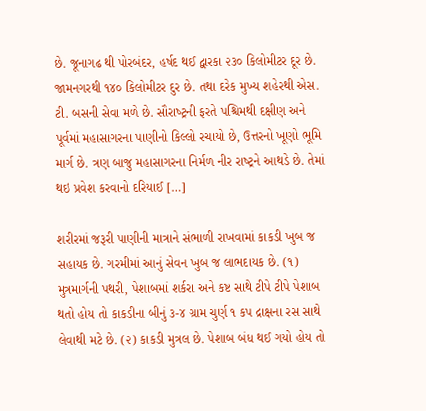છે. જૂનાગઢ થી પોરબંદર, હર્ષદ થઈ દ્વારકા ૨૩૦ કિલોમીટર દૂર છે. જામનગરથી ૧૪૦ કિલોમીટર દુર છે. તથા દરેક મુખ્‍ય શહેરથી એસ. ટી. બસની સેવા મળે છે. સૌરાષ્‍ટ્રની ફરતે પશ્ચિમથી દક્ષીણ અને પૂર્વમાં મહાસાગરના પાણીનો કિલ્‍લો રચાયો છે, ઉત્તરનો ખૂણો ભૂમિ માર્ગ છે. ત્રણ બાજુ મહાસાગરના નિર્મળ નીર રાષ્‍ટ્રને આથડે છે. તેમાં થઇ પ્રવેશ કરવાનો દરિયાઈ […]

શરીરમાં જરૂરી પાણીની માત્રાને સંભાળી રાખવામાં કાકડી ખુબ જ સહાયક છે. ગરમીમાં આનું સેવન ખુબ જ લાભદાયક છે. (૧) મુત્રમાર્ગની પથરી, પેશાબમાં શર્કરા અને કષ્ટ સાથે ટીપે ટીપે પેશાબ થતો હોય તો કાકડીના બીનું ૩-૪ ગ્રામ ચુર્ણ ૧ કપ દ્રાક્ષના રસ સાથે લેવાથી મટે છે. (૨) કાકડી મુત્રલ છે. પેશાબ બંધ થઈ ગયો હોય તો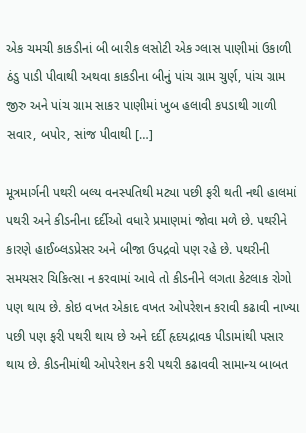એક ચમચી કાકડીનાં બી બારીક લસોટી એક ગ્લાસ પાણીમાં ઉકાળી ઠંડુ પાડી પીવાથી અથવા કાકડીના બીનું પાંચ ગ્રામ ચુર્ણ, પાંચ ગ્રામ જીરુ અને પાંચ ગ્રામ સાકર પાણીમાં ખુબ હલાવી કપડાથી ગાળી સવાર, બપોર, સાંજ પીવાથી […]

મૂત્રમાર્ગની પથરી બલ્ય વનસ્પતિથી મટ્યા પછી ફરી થતી નથી હાલમાં પથરી અને કીડનીના દર્દીઓ વધારે પ્રમાણમાં જોવા મળે છે. પથરીને કારણે હાઈબ્લડપ્રેસર અને બીજા ઉપદ્રવો પણ રહે છે. પથરીની સમયસર ચિકિત્સા ન કરવામાં આવે તો કીડનીને લગતા કેટલાક રોગો પણ થાય છે. કોઇ વખત એકાદ વખત ઓપરેશન કરાવી કઢાવી નાખ્યા પછી પણ ફરી પથરી થાય છે અને દર્દી હૃદયદ્રાવક પીડામાંથી પસાર થાય છે. કીડનીમાંથી ઓપરેશન કરી પથરી કઢાવવી સામાન્ય બાબત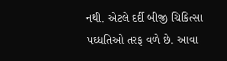નથી. એટલે દર્દી બીજી ચિકિત્સા પઘ્ધતિઓ તરફ વળે છે. આવા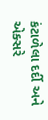કંટાળેલા દર્દી અને એક્સરે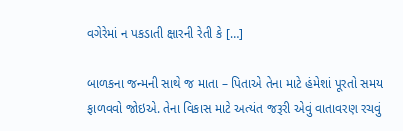વગેરેમાં ન પકડાતી ક્ષારની રેતી કે […]

બાળકના જન્મની સાથે જ માતા – પિતાએ તેના માટે હંમેશાં પૂરતો સમય ફાળવવો જોઇએ. તેના વિકાસ માટે અત્‍યંત જરૂરી એવું વાતાવરણ રચવું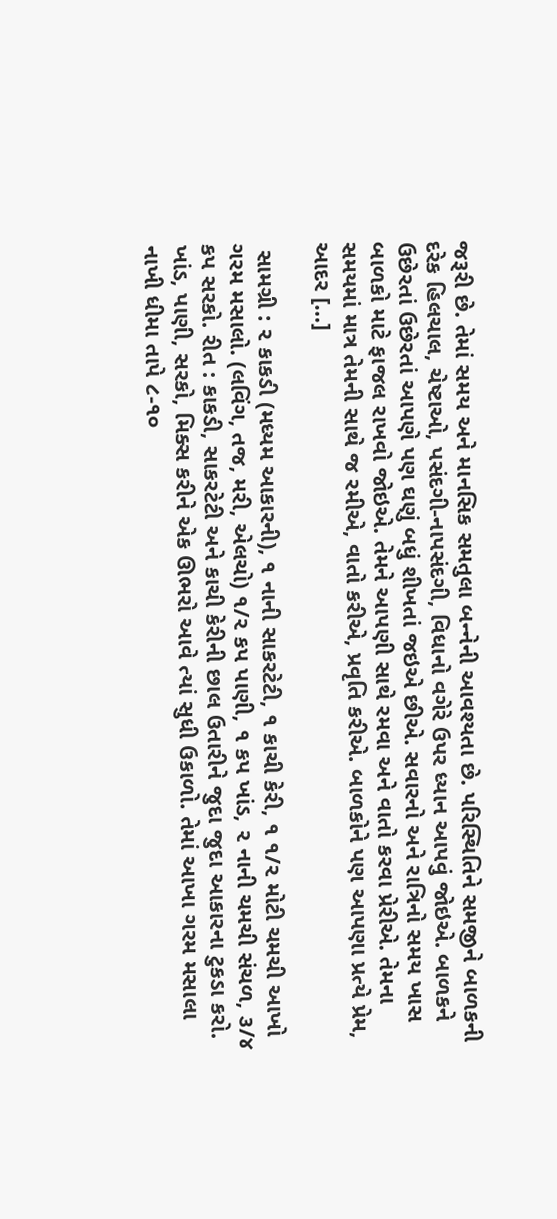જરૂરી છે. તેમાં સમય અને માનસિક સમતુલા બન્‍નેની આવશ્‍યતા છે. પરિસ્થિતિને સમજીને બાળકની દરેક હિલચાલ, ચેષ્ટાઓ, પસંદગી-નાપસંદગી, વિધાનો વગેરે ઉપર ધ્‍યાન આપવું જોઇએ. બાળકને ઉછેરતાં ઉછેરતાં આપણે પણ ઘણું બધું શીખતાં જઇએ છીએ. સવારનો અને રાત્રિનો સમય ખાસ બાળકો માટે ફાજલ રાખવો જોઇએ. તેમને આપણી સાથે રમવા અને વાતો કરવા પ્રેરીએ. તેમના સમયમાં માત્ર તેમની સાથે જ રમીએ, વાતો કરીએ, પ્રવૃતિ કરીએ. બાળકોને પણ આપણા પ્રત્‍યે પ્રેમ, આદર […]

 સામગ્રી : ૨ કાકડી (મધ્‍યમ આકારની), ૧ નાની સાકરટેટી, ૧ કાચી કેરી, ૧ ૧/૨ મોટી ચમચી આખો ગરમ મસાલો. (લવિંગ, તજ, મરી, એલચો) ૧/૨ કપ પાણી, ૧ કપ ખાંડ, ૨ નાની ચમચી સંચળ, ૩/૪ કપ સરકો. રીત : કાકડી, સાકરટેટી અને કાચી કેરીની છાલ ઉતારીને જુદા જુદા આકારના ટુકડા કરો. ખાંડ, પાણી, સરકો, મિક્સ કરીને એક ઊભરો આવે ત્‍યાં સુધી ઉકાળો. તેમાં આખા ગરમ મસાલા નાખી ધીમા તાપે ૮-૧૦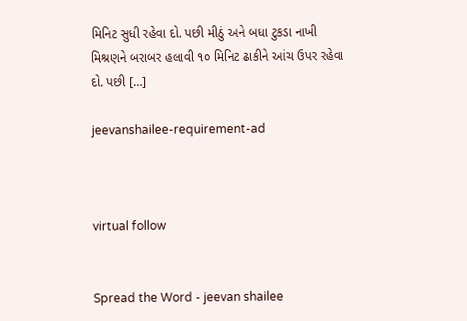મિનિટ સુધી રહેવા દો. પછી મીઠું અને બધા ટુકડા નાખી મિશ્રણને બરાબર હલાવી ૧૦ મિનિટ ઢાકીને આંચ ઉપર રહેવા દો. પછી […]

jeevanshailee-requirement-ad



virtual follow


Spread the Word - jeevan shailee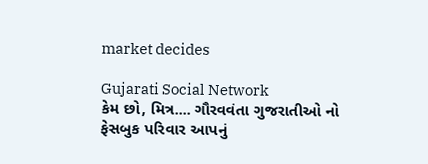market decides

Gujarati Social Network
કેમ છો, મિત્ર.... ગૌરવવંતા ગુજરાતીઓ નો ફેસબુક પરિવાર આપનું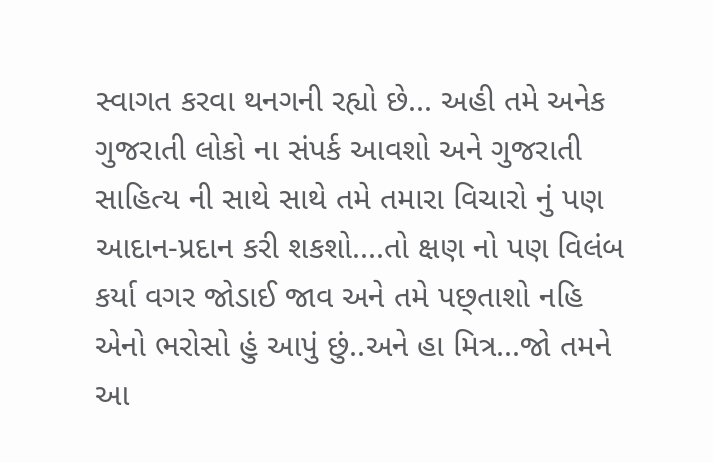સ્વાગત કરવા થનગની રહ્યો છે... અહી તમે અનેક ગુજરાતી લોકો ના સંપર્ક આવશો અને ગુજરાતી સાહિત્ય ની સાથે સાથે તમે તમારા વિચારો નું પણ આદાન-પ્રદાન કરી શકશો....તો ક્ષણ નો પણ વિલંબ કર્યા વગર જોડાઈ જાવ અને તમે પછ્તાશો નહિ એનો ભરોસો હું આપું છું..અને હા મિત્ર...જો તમને આ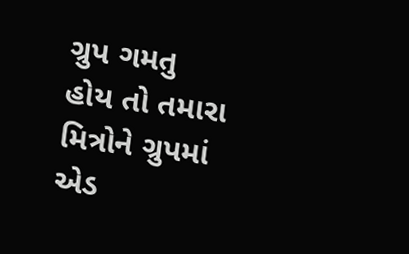ગ્રુપ ગમતુ હોય તો તમારા મિત્રોને ગ્રુપમાં એડ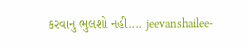કરવાનુ ભુલશો નહી.... jeevanshailee-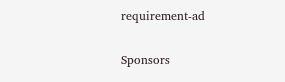requirement-ad

Sponsors